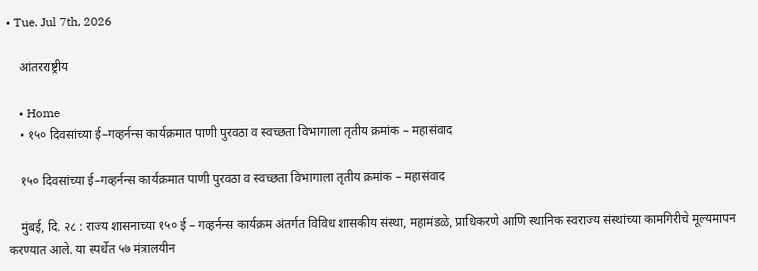• Tue. Jul 7th, 2026

    आंतरराष्ट्रीय

    • Home
    • १५० दिवसांच्या ई–गव्हर्नन्स कार्यक्रमात पाणी पुरवठा व स्वच्छता विभागाला तृतीय क्रमांक – महासंवाद

    १५० दिवसांच्या ई–गव्हर्नन्स कार्यक्रमात पाणी पुरवठा व स्वच्छता विभागाला तृतीय क्रमांक – महासंवाद

    मुंबई, दि. २८ : राज्य शासनाच्या १५० ई – गव्हर्नन्स कार्यक्रम अंतर्गत विविध शासकीय संस्था, महामंडळे, प्राधिकरणे आणि स्थानिक स्वराज्य संस्थांच्या कामगिरीचे मूल्यमापन करण्यात आले. या स्पर्धेत ५७ मंत्रालयीन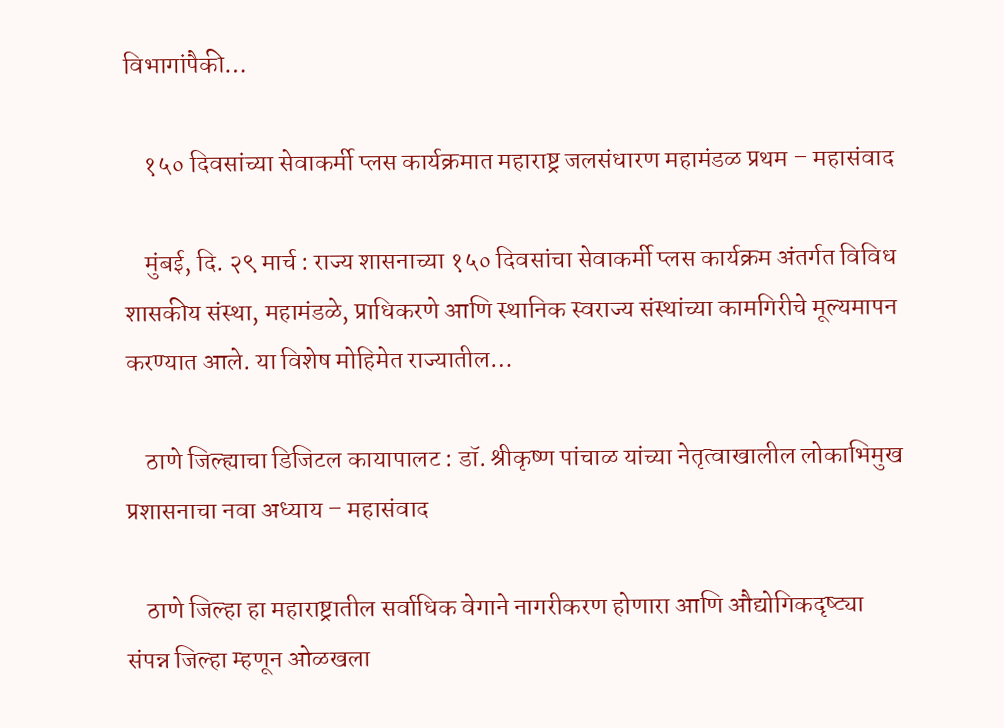विभागांपैकी…

    १५० दिवसांच्या सेवाकर्मी प्लस कार्यक्रमात महाराष्ट्र जलसंधारण महामंडळ प्रथम – महासंवाद

    मुंबई, दि. २९ मार्च : राज्य शासनाच्या १५० दिवसांचा सेवाकर्मी प्लस कार्यक्रम अंतर्गत विविध शासकीय संस्था, महामंडळे, प्राधिकरणे आणि स्थानिक स्वराज्य संस्थांच्या कामगिरीचे मूल्यमापन करण्यात आले. या विशेष मोहिमेत राज्यातील…

    ठाणे जिल्ह्याचा डिजिटल कायापालट : डॉ. श्रीकृष्ण पांचाळ यांच्या नेतृत्वाखालील लोकाभिमुख प्रशासनाचा नवा अध्याय – महासंवाद

    ठाणे जिल्हा हा महाराष्ट्रातील सर्वाधिक वेगाने नागरीकरण होणारा आणि औद्योगिकदृष्ट्या संपन्न जिल्हा म्हणून ओळखला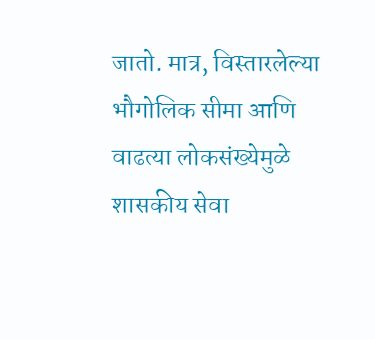जातो. मात्र, विस्तारलेल्या भौगोलिक सीमा आणि वाढत्या लोकसंख्येमुळे शासकीय सेवा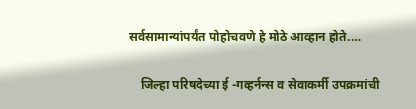सर्वसामान्यांपर्यंत पोहोचवणे हे मोठे आव्हान होते.…

    जिल्हा परिषदेच्या ई -गव्हर्नन्स व सेवाकर्मी उपक्रमांची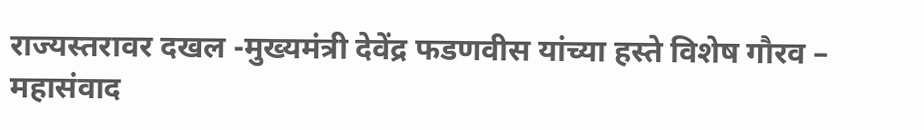राज्यस्तरावर दखल -मुख्यमंत्री देवेंद्र फडणवीस यांच्या हस्ते विशेष गौरव – महासंवाद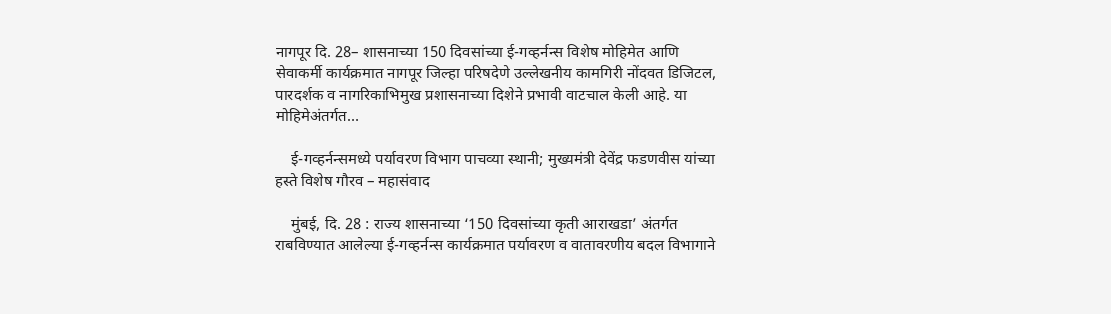नागपूर दि. 28– शासनाच्या 150 दिवसांच्या ई-गव्हर्नन्स विशेष मोहिमेत आणि सेवाकर्मी कार्यक्रमात नागपूर जिल्हा परिषदेणे उल्लेखनीय कामगिरी नोंदवत डिजिटल, पारदर्शक व नागरिकाभिमुख प्रशासनाच्या दिशेने प्रभावी वाटचाल केली आहे. या मोहिमेअंतर्गत…

    ई-गव्हर्नन्समध्ये पर्यावरण विभाग पाचव्या स्थानी; मुख्यमंत्री देवेंद्र फडणवीस यांच्या हस्ते विशेष गौरव – महासंवाद

    मुंबई, दि. 28 : राज्य शासनाच्या ‘150 दिवसांच्या कृती आराखडा’ अंतर्गत राबविण्यात आलेल्या ई-गव्हर्नन्स कार्यक्रमात पर्यावरण व वातावरणीय बदल विभागाने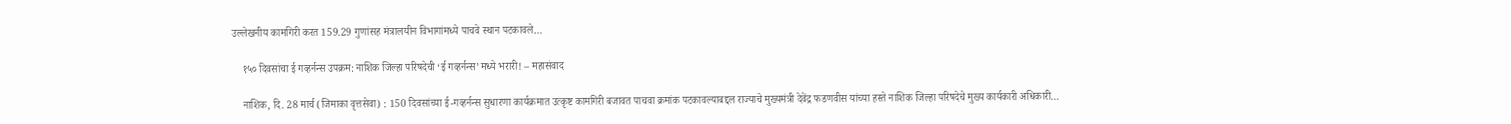उल्लेखनीय कामगिरी करत 159.29 गुणांसह मंत्रालयीन विभागांमध्ये पाचवे स्थान पटकावले…

    १५० दिवसांचा ई गव्हर्नन्स उपक्रम: नाशिक जिल्हा परिषदेची ‘ई गव्हर्नन्स’मध्ये भरारी! – महासंवाद

    नाशिक, दि. 28 मार्च (जिमाका वृत्तसेवा) : 150 दिवसांच्या ई-गव्हर्नन्स सुधारणा कार्यक्रमात उत्कृष्ट कामगिरी बजावत पाचवा क्रमांक पटकावल्याबद्दल राज्याचे मुख्यमंत्री देवेंद्र फडणवीस यांच्या हस्ते नाशिक जिल्हा परिषदेचे मुख्य कार्यकारी अधिकारी…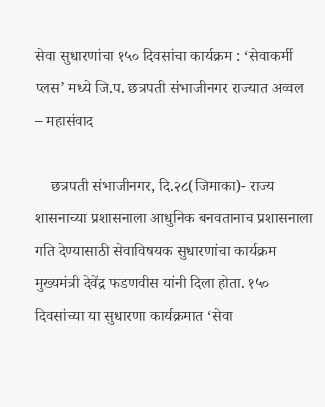सेवा सुधारणांचा १५० दिवसांचा कार्यक्रम : ‘सेवाकर्मी प्लस’ मध्ये जि.प. छत्रपती संभाजीनगर राज्यात अव्वल – महासंवाद

    छत्रपती संभाजीनगर, दि.२८(जिमाका)- राज्य शासनाच्या प्रशासनाला आधुनिक बनवतानाच प्रशासनाला गति देण्यासाठी सेवाविषयक सुधारणांचा कार्यक्रम मुख्यमंत्री देवेंद्र फडणवीस यांनी दिला होता. १५० दिवसांच्या या सुधारणा कार्यक्रमात ‘सेवा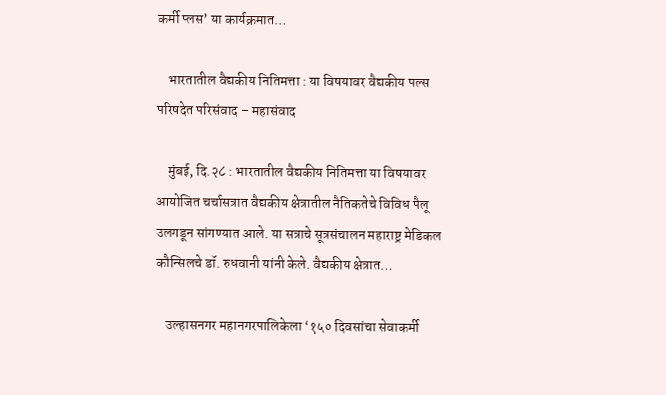कर्मी प्लस’ या कार्यक्रमात…

    भारतातील वैद्यकीय नितिमत्ता : या विषयावर वैद्यकीय पल्स परिषदेत परिसंवाद – महासंवाद

    मुंबई, दि.२८ : भारतातील वैद्यकीय नितिमत्ता या विषयावर आयोजित चर्चासत्रात वैद्यकीय क्षेत्रातील नैतिकतेचे विविध पैलू उलगडून सांगण्यात आले. या सत्राचे सूत्रसंचालन महाराष्ट्र मेडिकल कौन्सिलचे डॉ. रुधवानी यांनी केले. वैद्यकीय क्षेत्रात…

    उल्हासनगर महानगरपालिकेला ‘१५० दिवसांचा सेवाकर्मी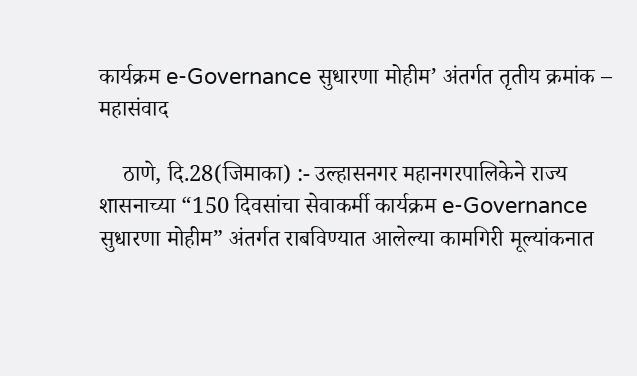कार्यक्रम e-Governance सुधारणा मोहीम’ अंतर्गत तृतीय क्रमांक – महासंवाद

    ठाणे, दि.28(जिमाका) :- उल्हासनगर महानगरपालिकेने राज्य शासनाच्या “150 दिवसांचा सेवाकर्मी कार्यक्रम e-Governance सुधारणा मोहीम” अंतर्गत राबविण्यात आलेल्या कामगिरी मूल्यांकनात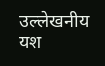उल्लेखनीय यश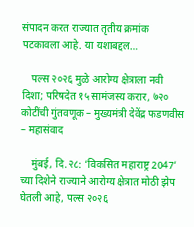संपादन करत राज्यात तृतीय क्रमांक पटकावला आहे. या यशाबद्दल…

    पल्स २०२६ मुळे आरोग्य क्षेत्राला नवी दिशा; परिषदेत १५ सामंजस्य करार, ७२० कोटींची गुंतवणूक – मुख्यमंत्री देवेंद्र फडणवीस – महासंवाद

    मुंबई, दि.२८: ‘विकसित महाराष्ट्र 2047’ च्या दिशेने राज्याने आरोग्य क्षेत्रात मोठी झेप घेतली आहे, पल्स २०२६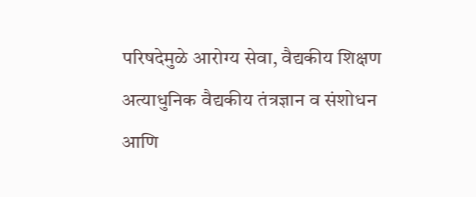परिषदेमुळे आरोग्य सेवा, वैद्यकीय शिक्षण अत्याधुनिक वैद्यकीय तंत्रज्ञान व संशोधन आणि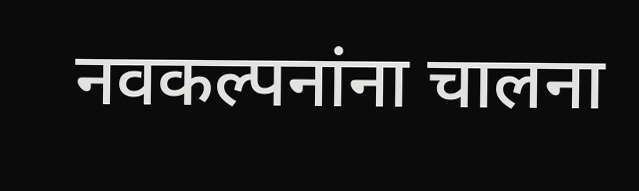नवकल्पनांना चालना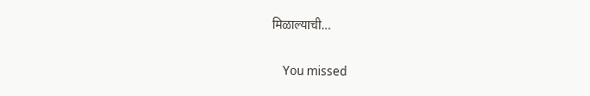मिळाल्याची…

    You missed